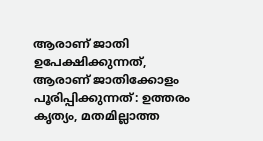ആരാണ് ജാതി ഉപേക്ഷിക്കുന്നത്, ആരാണ് ജാതിക്കോളം പൂരിപ്പിക്കുന്നത്: ഉത്തരം കൃത്യം, മതമില്ലാത്ത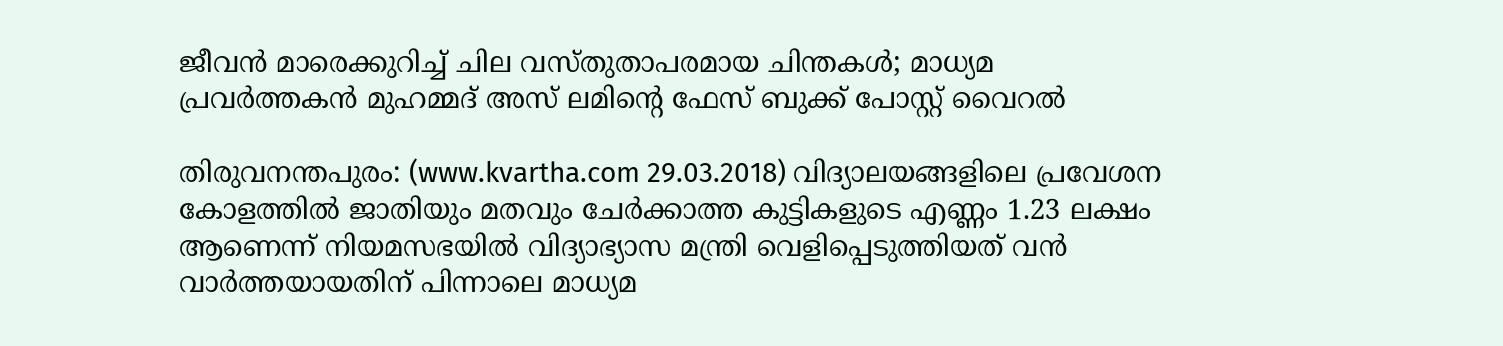ജീവന്‍ മാരെക്കുറിച്ച് ചില വസ്തുതാപരമായ ചിന്തകള്‍; മാധ്യമ പ്രവര്‍ത്തകന്‍ മുഹമ്മദ് അസ് ലമിന്റെ ഫേസ് ബുക്ക് പോസ്റ്റ് വൈറല്‍

തിരുവനന്തപുരം: (www.kvartha.com 29.03.2018) വിദ്യാലയങ്ങളിലെ പ്രവേശന കോളത്തില്‍ ജാതിയും മതവും ചേര്‍ക്കാത്ത കുട്ടികളുടെ എണ്ണം 1.23 ലക്ഷം ആണെന്ന് നിയമസഭയില്‍ വിദ്യാഭ്യാസ മന്ത്രി വെളിപ്പെടുത്തിയത് വന്‍ വാര്‍ത്തയായതിന് പിന്നാലെ മാധ്യമ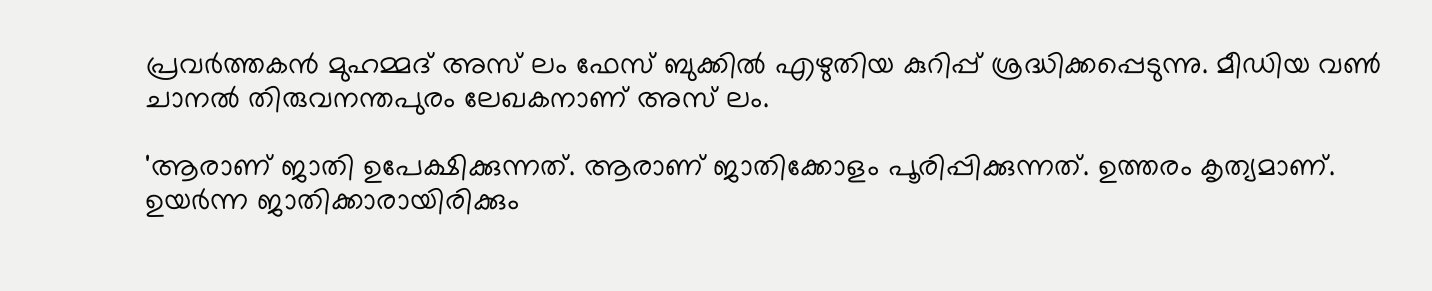പ്രവര്‍ത്തകന്‍ മുഹമ്മദ് അസ് ലം ഫേസ് ബുക്കില്‍ എഴുതിയ കുറിപ്പ് ശ്രദ്ധിക്കപ്പെടുന്നു. മീഡിയ വണ്‍ ചാനല്‍ തിരുവനന്തപുരം ലേഖകനാണ് അസ് ലം.

'ആരാണ് ജാതി ഉപേക്ഷിക്കുന്നത്. ആരാണ് ജാതിക്കോളം പൂരിപ്പിക്കുന്നത്. ഉത്തരം കൃത്യമാണ്. ഉയര്‍ന്ന ജാതിക്കാരായിരിക്കും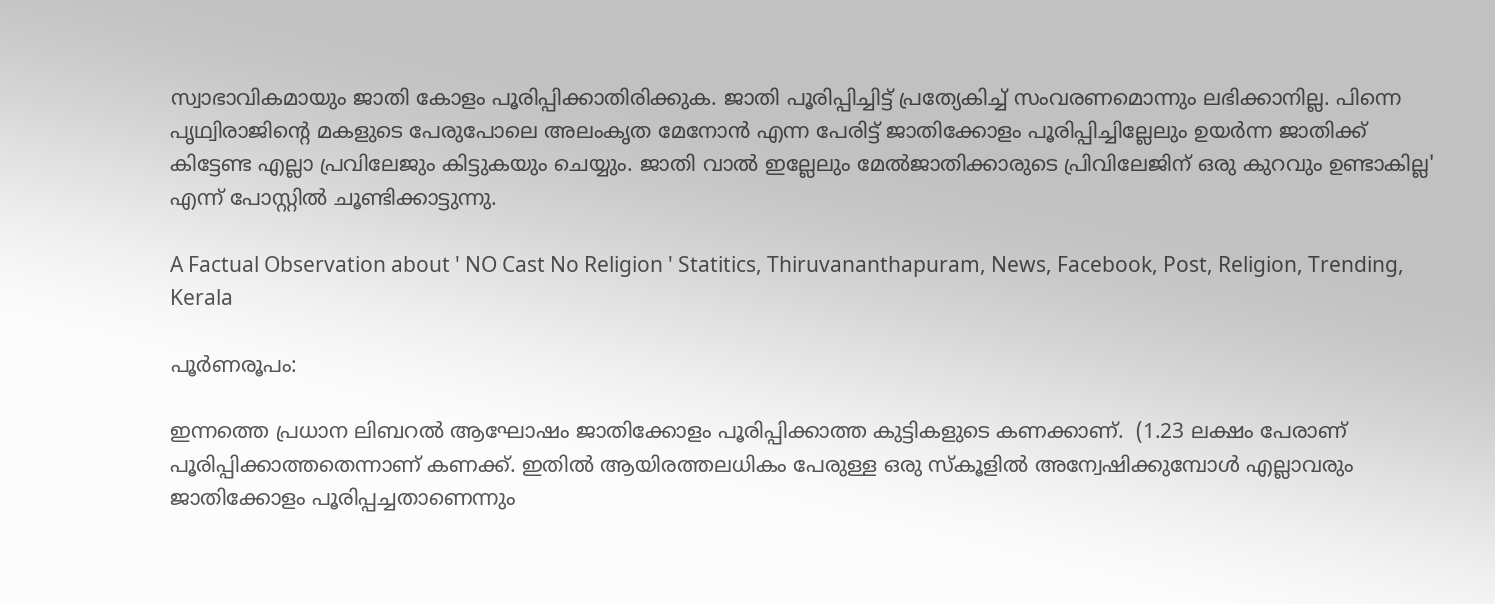സ്വാഭാവികമായും ജാതി കോളം പൂരിപ്പിക്കാതിരിക്കുക. ജാതി പൂരിപ്പിച്ചിട്ട് പ്രത്യേകിച്ച് സംവരണമൊന്നും ലഭിക്കാനില്ല. പിന്നെ പൃഥ്വിരാജിന്റെ മകളുടെ പേരുപോലെ അലംകൃത മേനോന്‍ എന്ന പേരിട്ട് ജാതിക്കോളം പൂരിപ്പിച്ചില്ലേലും ഉയര്‍ന്ന ജാതിക്ക് കിട്ടേണ്ട എല്ലാ പ്രവിലേജും കിട്ടുകയും ചെയ്യും. ജാതി വാല്‍ ഇല്ലേലും മേല്‍ജാതിക്കാരുടെ പ്രിവിലേജിന് ഒരു കുറവും ഉണ്ടാകില്ല' എന്ന് പോസ്റ്റില്‍ ചൂണ്ടിക്കാട്ടുന്നു.

A Factual Observation about ' NO Cast No Religion ' Statitics, Thiruvananthapuram, News, Facebook, Post, Religion, Trending, Kerala

പൂര്‍ണരൂപം:

ഇന്നത്തെ പ്രധാന ലിബറല്‍ ആഘോഷം ജാതിക്കോളം പൂരിപ്പിക്കാത്ത കുട്ടികളുടെ കണക്കാണ്.  (1.23 ലക്ഷം പേരാണ് പൂരിപ്പിക്കാത്തതെന്നാണ് കണക്ക്. ഇതില്‍ ആയിരത്തലധികം പേരുള്ള ഒരു സ്‌കൂളില്‍ അന്വേഷിക്കുമ്പോള്‍ എല്ലാവരും ജാതിക്കോളം പൂരിപ്പച്ചതാണെന്നും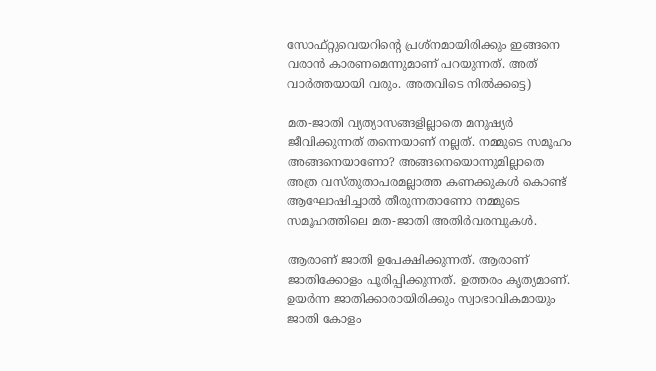സോഫ്റ്റുവെയറിന്റെ പ്രശ്‌നമായിരിക്കും ഇങ്ങനെ വരാന്‍ കാരണമെന്നുമാണ് പറയുന്നത്. അത് വാര്‍ത്തയായി വരും. അതവിടെ നില്‍ക്കട്ടെ)

മത-ജാതി വ്യത്യാസങ്ങളില്ലാതെ മനുഷ്യര്‍ ജീവിക്കുന്നത് തന്നെയാണ് നല്ലത്. നമ്മുടെ സമൂഹം അങ്ങനെയാണോ? അങ്ങനെയൊന്നുമില്ലാതെ അത്ര വസ്തുതാപരമല്ലാത്ത കണക്കുകള്‍ കൊണ്ട് ആഘോഷിച്ചാല്‍ തീരുന്നതാണോ നമ്മുടെ സമൂഹത്തിലെ മത-ജാതി അതിര്‍വരമ്പുകള്‍.

ആരാണ് ജാതി ഉപേക്ഷിക്കുന്നത്. ആരാണ് ജാതിക്കോളം പൂരിപ്പിക്കുന്നത്. ഉത്തരം കൃത്യമാണ്. ഉയര്‍ന്ന ജാതിക്കാരായിരിക്കും സ്വാഭാവികമായും ജാതി കോളം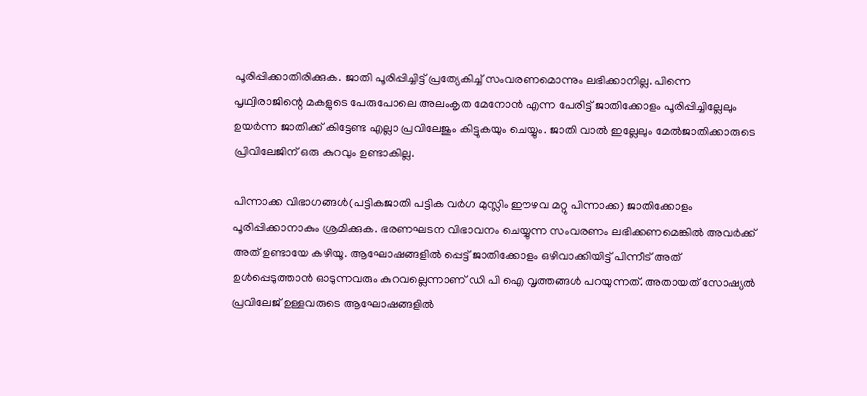പൂരിപ്പിക്കാതിരിക്കുക. ജാതി പൂരിപ്പിച്ചിട്ട് പ്രത്യേകിച്ച് സംവരണമൊന്നും ലഭിക്കാനില്ല. പിന്നെ പൃഥ്വിരാജിന്റെ മകളുടെ പേരുപോലെ അലംകൃത മേനോന്‍ എന്ന പേരിട്ട് ജാതിക്കോളം പൂരിപ്പിച്ചില്ലേലും ഉയര്‍ന്ന ജാതിക്ക് കിട്ടേണ്ട എല്ലാ പ്രവിലേജും കിട്ടുകയും ചെയ്യും. ജാതി വാല്‍ ഇല്ലേലും മേല്‍ജാതിക്കാരുടെ പ്രിവിലേജിന് ഒരു കുറവും ഉണ്ടാകില്ല.

പിന്നാക്ക വിഭാഗങ്ങള്‍(പട്ടികജാതി പട്ടിക വര്‍ഗ മുസ്ലിം ഈഴവ മറ്റു പിന്നാക്ക) ജാതിക്കോളം പൂരിപ്പിക്കാനാകും ശ്രമിക്കുക. ഭരണഘടന വിഭാവനം ചെയ്യുന്ന സംവരണം ലഭിക്കണമെങ്കില്‍ അവര്‍ക്ക് അത് ഉണ്ടായേ കഴിയൂ. ആഘോഷങ്ങളില്‍ പ്പെട്ട് ജാതിക്കോളം ഒഴിവാക്കിയിട്ട് പിന്നീട് അത് ഉള്‍പ്പെടുത്താന്‍ ഓടുന്നവരും കുറവല്ലെന്നാണ് ഡി പി ഐ വൃത്തങ്ങള്‍ പറയുന്നത്. അതായത് സോഷ്യല്‍ പ്രവിലേജ് ഉള്ളവരുടെ ആഘോഷങ്ങളില്‍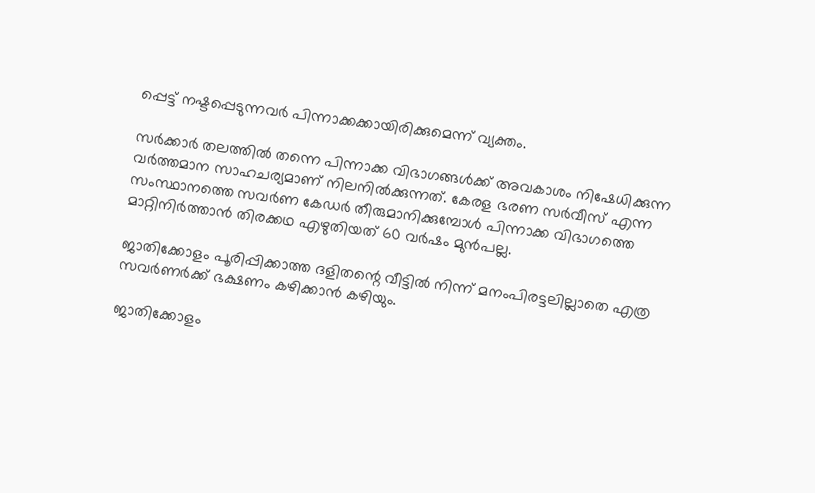പ്പെട്ട് നഷ്ടപ്പെടുന്നവര്‍ പിന്നാക്കക്കായിരിക്കുമെന്ന് വ്യക്തം.

സര്‍ക്കാര്‍ തലത്തില്‍ തന്നെ പിന്നാക്ക വിഭാഗങ്ങള്‍ക്ക് അവകാശം നിഷേധിക്കുന്ന വര്‍ത്തമാന സാഹചര്യമാണ് നിലനില്‍ക്കുന്നത്. കേരള ഭരണ സര്‍വീസ് എന്ന സംസ്ഥാനത്തെ സവര്‍ണ കേഡര്‍ തീരുമാനിക്കുമ്പോള്‍ പിന്നാക്ക വിഭാഗത്തെ മാറ്റിനിര്‍ത്താന്‍ തിരക്കഥ എഴുതിയത് 60 വര്‍ഷം മുന്‍പല്ല.

ജാതിക്കോളം പൂരിപ്പിക്കാത്ത ദളിതന്റെ വീട്ടില്‍ നിന്ന് മനംപിരട്ടലില്ലാതെ എത്ര സവര്‍ണര്‍ക്ക് ഭക്ഷണം കഴിക്കാന്‍ കഴിയും.

ജാതിക്കോളം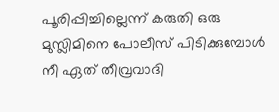പൂരിപ്പിച്ചില്ലെന്ന് കരുതി ഒരു മുസ്ലിമിനെ പോലീസ് പിടിക്കുമ്പോള്‍ നീ ഏത് തീവ്രവാദി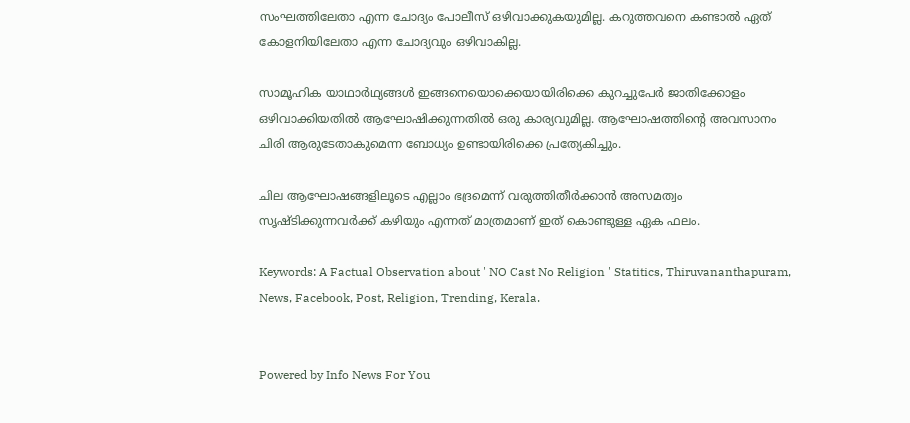സംഘത്തിലേതാ എന്ന ചോദ്യം പോലീസ് ഒഴിവാക്കുകയുമില്ല. കറുത്തവനെ കണ്ടാല്‍ ഏത് കോളനിയിലേതാ എന്ന ചോദ്യവും ഒഴിവാകില്ല.

സാമൂഹിക യാഥാര്‍ഥ്യങ്ങള്‍ ഇങ്ങനെയൊക്കെയായിരിക്കെ കുറച്ചുപേര്‍ ജാതിക്കോളം ഒഴിവാക്കിയതില്‍ ആഘോഷിക്കുന്നതില്‍ ഒരു കാര്യവുമില്ല. ആഘോഷത്തിന്റെ അവസാനം ചിരി ആരുടേതാകുമെന്ന ബോധ്യം ഉണ്ടായിരിക്കെ പ്രത്യേകിച്ചും.

ചില ആഘോഷങ്ങളിലൂടെ എല്ലാം ഭദ്രമെന്ന് വരുത്തിതീര്‍ക്കാന്‍ അസമത്വം സൃഷ്ടിക്കുന്നവര്‍ക്ക് കഴിയും എന്നത് മാത്രമാണ് ഇത് കൊണ്ടുള്ള ഏക ഫലം.

Keywords: A Factual Observation about ' NO Cast No Religion ' Statitics, Thiruvananthapuram, News, Facebook, Post, Religion, Trending, Kerala.


Powered by Info News For You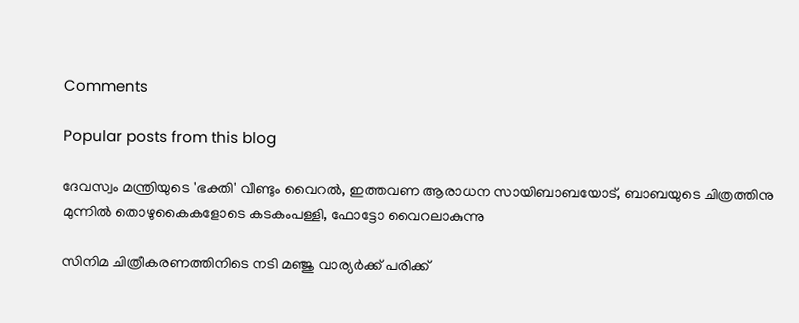Comments

Popular posts from this blog

ദേവസ്വം മന്ത്രിയുടെ 'ഭക്തി' വീണ്ടും വൈറല്‍, ഇത്തവണ ആരാധന സായിബാബയോട്, ബാബയുടെ ചിത്രത്തിനു മുന്നില്‍ തൊഴുകൈകളോടെ കടകംപള്ളി, ഫോട്ടോ വൈറലാകുന്നു

സിനിമ ചിത്രീകരണത്തിനിടെ നടി മഞ്ജു വാര്യര്‍ക്ക് പരിക്ക്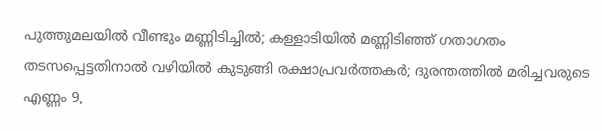പുത്തുമലയില്‍ വീണ്ടും മണ്ണിടിച്ചില്‍; കള്ളാടിയില്‍ മണ്ണിടിഞ്ഞ് ഗതാഗതം തടസപ്പെട്ടതിനാല്‍ വഴിയില്‍ കുടുങ്ങി രക്ഷാപ്രവര്‍ത്തകര്‍; ദുരന്തത്തില്‍ മരിച്ചവരുടെ എണ്ണം 9,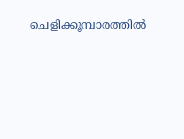ചെളിക്കൂമ്പാരത്തില്‍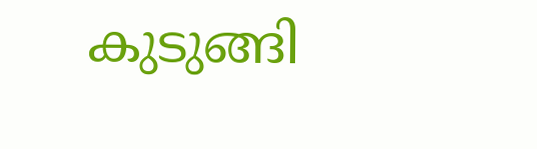കുടുങ്ങി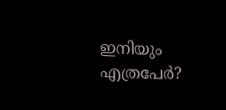ഇനിയും എത്രപേര്‍?